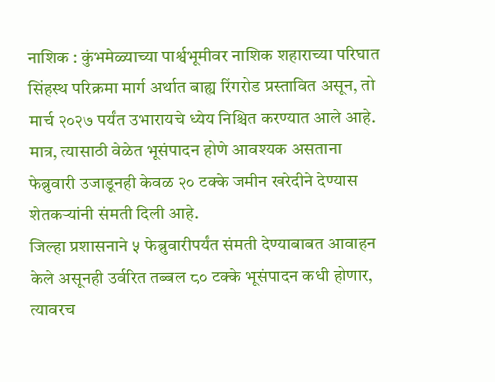नाशिक : कुंभमेळ्याच्या पार्श्वभूमीवर नाशिक शहाराच्या परिघात सिंहस्थ परिक्रमा मार्ग अर्थात बाह्य रिंगरोड प्रस्तावित असून, तो मार्च २०२७ पर्यंत उभारायचे ध्येय निश्चित करण्यात आले आहे. मात्र, त्यासाठी वेळेत भूसंपादन होणे आवश्यक असताना फेब्रुवारी उजाडूनही केवळ २० टक्के जमीन खरेदीने देण्यास शेतकऱ्यांनी संमती दिली आहे.
जिल्हा प्रशासनाने ५ फेब्रुवारीपर्यंत संमती देण्याबाबत आवाहन केले असूनही उर्वरित तब्बल ८० टक्के भूसंपादन कधी होणार, त्यावरच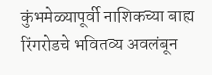कुंभमेळ्यापूर्वी नाशिकच्या बाह्य रिंगरोडचे भवितव्य अवलंबून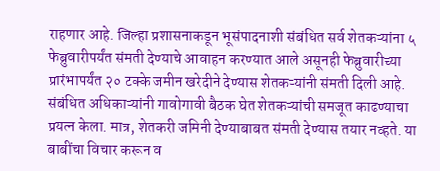राहणार आहे. जिल्हा प्रशासनाकडून भूसंपादनाशी संबंधित सर्व शेतकऱ्यांना ५ फेब्रुवारीपर्यंत संमती देण्याचे आवाहन करण्यात आले असूनही फेब्रुवारीच्या प्रारंभापर्यंत २० टक्के जमीन खरेदीने देण्यास शेतकऱ्यांनी संमती दिली आहे.
संबंधित अधिकाऱ्यांनी गावोगावी बैठक घेत शेतकऱ्यांची समजूत काढण्याचा प्रयत्न केला. मात्र, शेतकरी जमिनी देण्याबाबत संमती देण्यास तयार नव्हते. या बाबींचा विचार करून व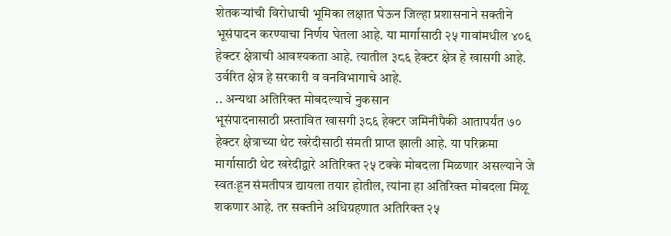शेतकऱ्यांची विरोधाची भूमिका लक्षात घेऊन जिल्हा प्रशासनाने सक्तीने भूसंपादन करण्याचा निर्णय घेतला आहे. या मार्गासाठी २५ गावांमधील ४०६ हेक्टर क्षेत्राची आवश्यकता आहे. त्यातील ३८६ हेक्टर क्षेत्र हे खासगी आहे. उर्वरित क्षेत्र हे सरकारी व वनविभागाचे आहे.
.. अन्यथा अतिरिक्त मोबदल्याचे नुकसान
भूसंपादनासाठी प्रस्तावित खासगी ३८६ हेक्टर जमिनीपैकी आतापर्यंत ७० हेक्टर क्षेत्राच्या थेट खरेदीसाठी संमती प्राप्त झाली आहे. या परिक्रमा मार्गासाठी थेट खरेदीद्वारे अतिरिक्त २५ टक्के मोबदला मिळणार असल्याने जे स्वतःहून संमतीपत्र द्यायला तयार होतील, त्यांना हा अतिरिक्त मोबदला मिळू शकणार आहे. तर सक्तीने अधिग्रहणात अतिरिक्त २५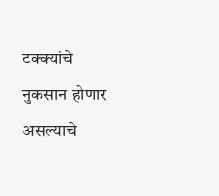टक्क्यांचे नुकसान होणार असल्याचे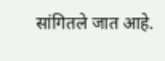सांगितले जात आहे.